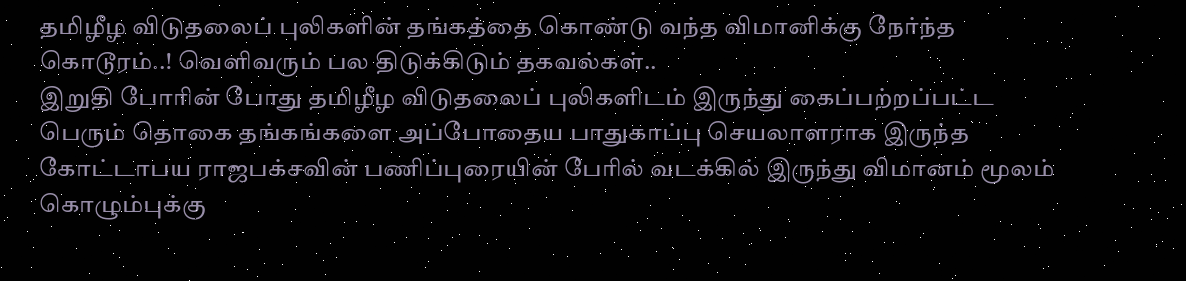தமிழீழ விடுதலைப் புலிகளின் தங்கத்தை கொண்டு வந்த விமானிக்கு நேர்ந்த கொடூரம்..! வெளிவரும் பல திடுக்கிடும் தகவல்கள்..
இறுதி போரின் போது தமிழீழ விடுதலைப் புலிகளிடம் இருந்து கைப்பற்றப்பட்ட பெரும் தொகை தங்கங்களை அப்போதைய பாதுகாப்பு செயலாளராக இருந்த கோட்டாபய ராஜபக்சவின் பணிப்புரையின் பேரில் வடக்கில் இருந்து விமானம் மூலம் கொழும்புக்கு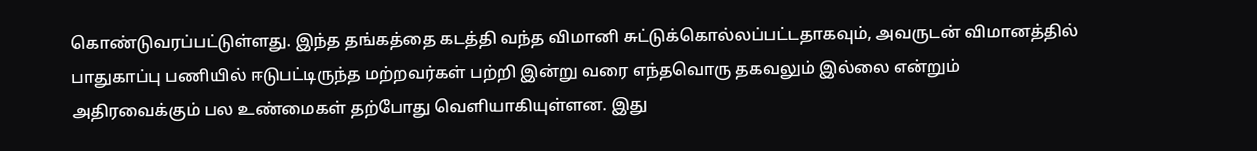கொண்டுவரப்பட்டுள்ளது. இந்த தங்கத்தை கடத்தி வந்த விமானி சுட்டுக்கொல்லப்பட்டதாகவும், அவருடன் விமானத்தில் பாதுகாப்பு பணியில் ஈடுபட்டிருந்த மற்றவர்கள் பற்றி இன்று வரை எந்தவொரு தகவலும் இல்லை என்றும் அதிரவைக்கும் பல உண்மைகள் தற்போது வெளியாகியுள்ளன. இது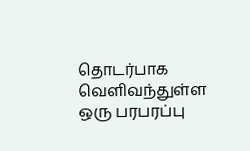தொடர்பாக வெளிவந்துள்ள ஒரு பரபரப்பு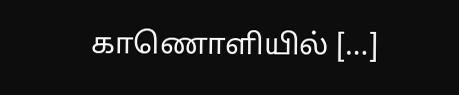காணொளியில் […]